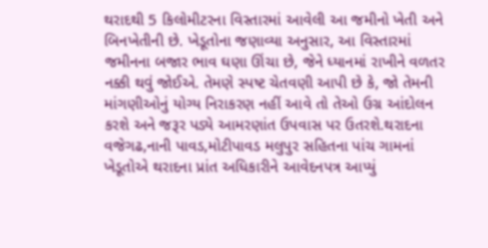થરાદથી 5 કિલોમીટરના વિસ્તારમાં આવેલી આ જમીનો ખેતી અને બિનખેતીની છે. ખેડૂતોના જણાવ્યા અનુસાર, આ વિસ્તારમાં જમીનના બજાર ભાવ ઘણા ઊંચા છે, જેને ધ્યાનમાં રાખીને વળતર નક્કી થવું જોઈએ. તેમણે સ્પષ્ટ ચેતવણી આપી છે કે, જો તેમની માંગણીઓનું યોગ્ય નિરાકરણ નહીં આવે તો તેઓ ઉગ્ર આંદોલન કરશે અને જરૂર પડ્યે આમરણાંત ઉપવાસ પર ઉતરશે.થરાદના વજેગઢ,નાની પાવડ,મોટીપાવડ મલુપુર સહિતના પાંચ ગામનાં ખેડૂતોએ થરાદના પ્રાંત અધિકારીને આવેદનપત્ર આપ્યું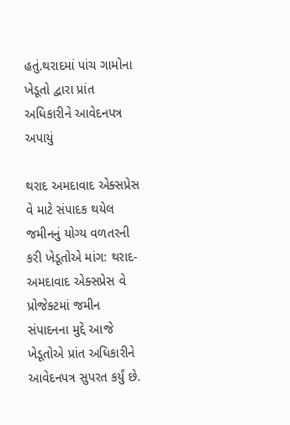હતું.થરાદમાં પાંચ ગામોના ખેડૂતો દ્વારા પ્રાંત અધિકારીને આવેદનપત્ર અપાયું

થરાદ અમદાવાદ એક્સપ્રેસ વે માટે સંપાદક થયેલ જમીનનું યોગ્ય વળતરની કરી ખેડૂતોએ માંગ: થરાદ-અમદાવાદ એક્સપ્રેસ વે પ્રોજેક્ટમાં જમીન સંપાદનના મુદ્દે આજે ખેડૂતોએ પ્રાંત અધિકારીને આવેદનપત્ર સુપરત કર્યું છે.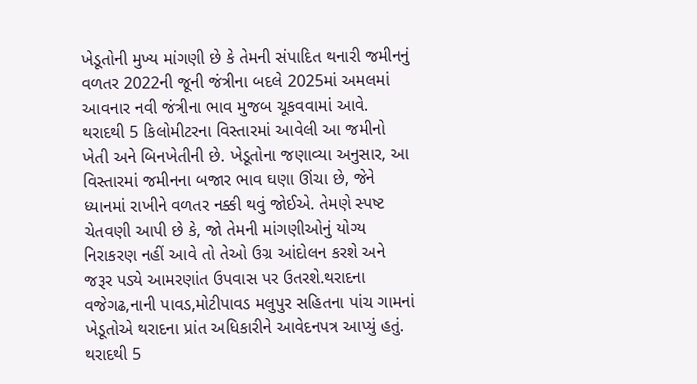ખેડૂતોની મુખ્ય માંગણી છે કે તેમની સંપાદિત થનારી જમીનનું વળતર 2022ની જૂની જંત્રીના બદલે 2025માં અમલમાં આવનાર નવી જંત્રીના ભાવ મુજબ ચૂકવવામાં આવે.
થરાદથી 5 કિલોમીટરના વિસ્તારમાં આવેલી આ જમીનો ખેતી અને બિનખેતીની છે. ખેડૂતોના જણાવ્યા અનુસાર, આ વિસ્તારમાં જમીનના બજાર ભાવ ઘણા ઊંચા છે, જેને ધ્યાનમાં રાખીને વળતર નક્કી થવું જોઈએ. તેમણે સ્પષ્ટ ચેતવણી આપી છે કે, જો તેમની માંગણીઓનું યોગ્ય નિરાકરણ નહીં આવે તો તેઓ ઉગ્ર આંદોલન કરશે અને જરૂર પડ્યે આમરણાંત ઉપવાસ પર ઉતરશે.થરાદના વજેગઢ,નાની પાવડ,મોટીપાવડ મલુપુર સહિતના પાંચ ગામનાં ખેડૂતોએ થરાદના પ્રાંત અધિકારીને આવેદનપત્ર આપ્યું હતું.
થરાદથી 5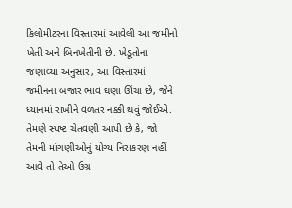કિલોમીટરના વિસ્તારમાં આવેલી આ જમીનો ખેતી અને બિનખેતીની છે. ખેડૂતોના જણાવ્યા અનુસાર, આ વિસ્તારમાં જમીનના બજાર ભાવ ઘણા ઊંચા છે, જેને ધ્યાનમાં રાખીને વળતર નક્કી થવું જોઈએ. તેમણે સ્પષ્ટ ચેતવણી આપી છે કે, જો તેમની માંગણીઓનું યોગ્ય નિરાકરણ નહીં આવે તો તેઓ ઉગ્ર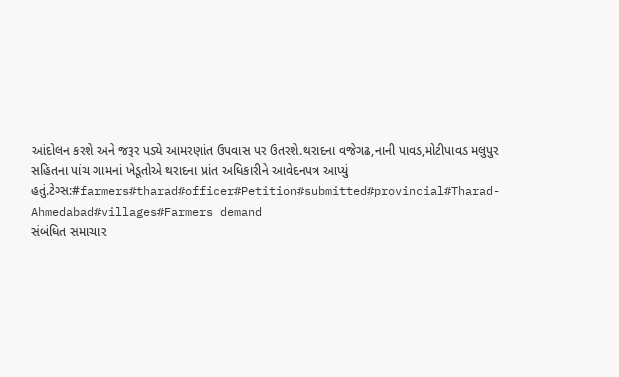આંદોલન કરશે અને જરૂર પડ્યે આમરણાંત ઉપવાસ પર ઉતરશે.થરાદના વજેગઢ,નાની પાવડ,મોટીપાવડ મલુપુર સહિતના પાંચ ગામનાં ખેડૂતોએ થરાદના પ્રાંત અધિકારીને આવેદનપત્ર આપ્યું હતું.ટેગ્સ:#farmers#tharad#officer#Petition#submitted#provincial#Tharad-Ahmedabad#villages#Farmers demand
સંબંધિત સમાચાર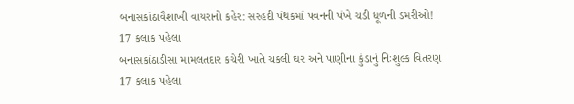બનાસકાંઠાવૈશાખી વાયરાનો કહેર: સરહદી પંથકમાં પવનની પંખે ચડી ધૂળની ડમરીઓ!
17 કલાક પહેલા
બનાસકાંઠાડીસા મામલતદાર કચેરી ખાતે ચકલી ઘર અને પાણીના કુંડાનું નિઃશુલ્ક વિતરણ
17 કલાક પહેલા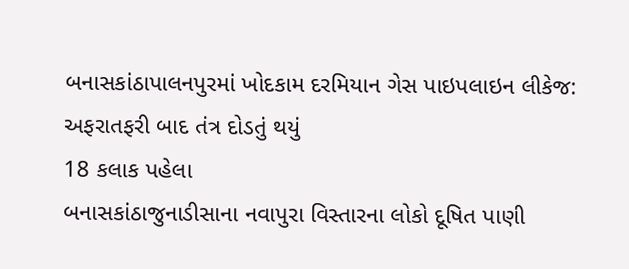બનાસકાંઠાપાલનપુરમાં ખોદકામ દરમિયાન ગેસ પાઇપલાઇન લીકેજ: અફરાતફરી બાદ તંત્ર દોડતું થયું
18 કલાક પહેલા
બનાસકાંઠાજુનાડીસાના નવાપુરા વિસ્તારના લોકો દૂષિત પાણી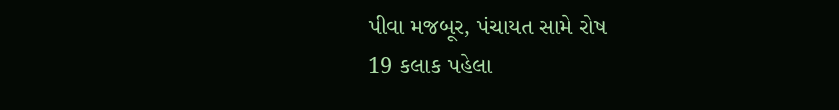પીવા મજબૂર, પંચાયત સામે રોષ
19 કલાક પહેલા